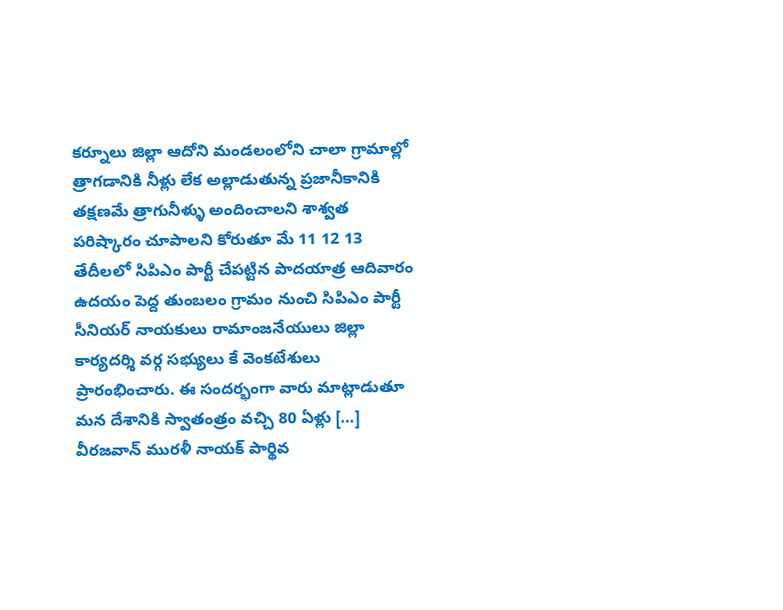కర్నూలు జిల్లా ఆదోని మండలంలోని చాలా గ్రామాల్లో త్రాగడానికి నీళ్లు లేక అల్లాడుతున్న ప్రజానీకానికి తక్షణమే త్రాగునీళ్ళు అందించాలని శాశ్వత పరిష్కారం చూపాలని కోరుతూ మే 11 12 13 తేదీలలో సిపిఎం పార్టీ చేపట్టిన పాదయాత్ర ఆదివారం ఉదయం పెద్ద తుంబలం గ్రామం నుంచి సిపిఎం పార్టీ సీనియర్ నాయకులు రామాంజనేయులు జిల్లా కార్యదర్శి వర్గ సభ్యులు కే వెంకటేశులు ప్రారంభించారు. ఈ సందర్భంగా వారు మాట్లాడుతూ మన దేశానికి స్వాతంత్రం వచ్చి 80 ఏళ్లు […]
వీరజవాన్ మురళీ నాయక్ పార్థివ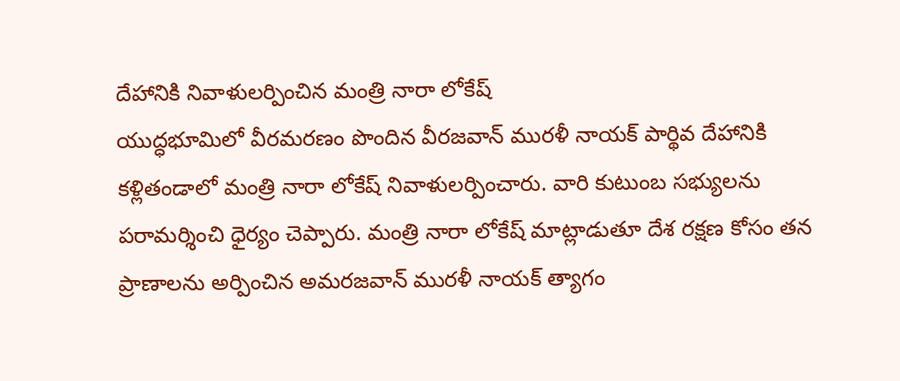దేహానికి నివాళులర్పించిన మంత్రి నారా లోకేష్
యుద్ధభూమిలో వీరమరణం పొందిన వీరజవాన్ మురళీ నాయక్ పార్థివ దేహానికి కళ్లితండాలో మంత్రి నారా లోకేష్ నివాళులర్పించారు. వారి కుటుంబ సభ్యులను పరామర్శించి ధైర్యం చెప్పారు. మంత్రి నారా లోకేష్ మాట్లాడుతూ దేశ రక్షణ కోసం తన ప్రాణాలను అర్పించిన అమరజవాన్ మురళీ నాయక్ త్యాగం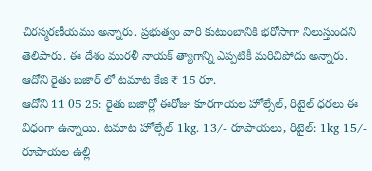చిరస్మరణీయము అన్నారు. ప్రభుత్వం వారి కుటుంబానికి భరోసాగా నిలుస్తుందని తెలిపారు. ఈ దేశం మురళీ నాయక్ త్యాగాన్ని ఎప్పటికీ మరిచిపోదు అన్నారు.
ఆదోని రైతు బజార్ లో టమాట కేజి ₹ 15 రూ.
ఆదోని 11 05 25: రైతు బజార్లో ఈరోజు కూరగాయల హోల్సేల్, రిటైల్ ధరలు ఈ విధంగా ఉన్నాయి. టమాట హోల్సేల్ 1kg. 13/- రూపాయలు, రిటైల్: 1kg 15/- రూపాయల ఉల్లి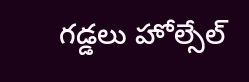గడ్డలు హోల్సేల్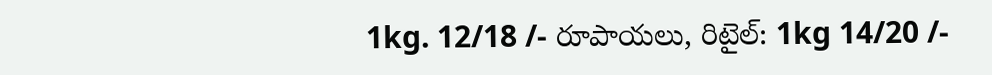1kg. 12/18 /- రూపాయలు, రిటైల్: 1kg 14/20 /-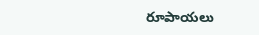రూపాయలు